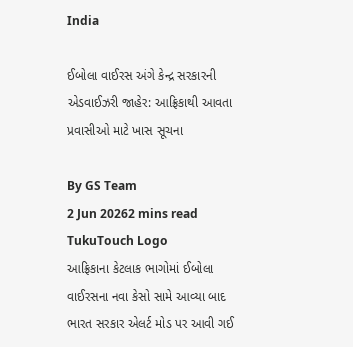India

ઈબોલા વાઈરસ અંગે કેન્દ્ર સરકારની એડવાઈઝરી જાહેર: આફ્રિકાથી આવતા પ્રવાસીઓ માટે ખાસ સૂચના

By GS Team
2 Jun 20262 mins read
TukuTouch Logo
આફ્રિકાના કેટલાક ભાગોમાં ઈબોલા વાઈરસના નવા કેસો સામે આવ્યા બાદ ભારત સરકાર એલર્ટ મોડ પર આવી ગઈ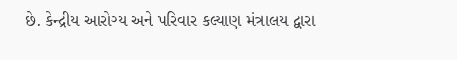છે. કેન્દ્રીય આરોગ્ય અને પરિવાર કલ્યાણ મંત્રાલય દ્વારા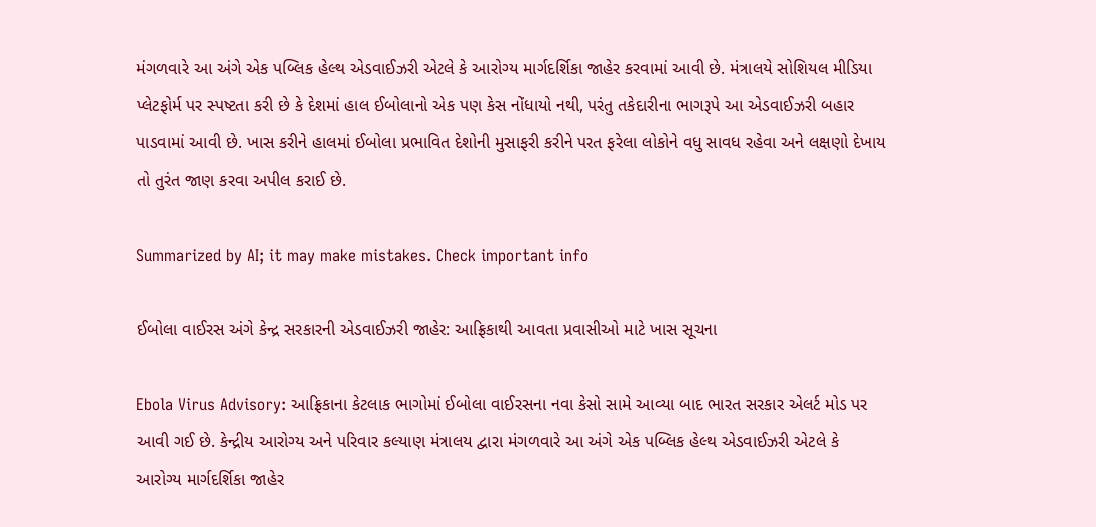મંગળવારે આ અંગે એક પબ્લિક હેલ્થ એડવાઈઝરી એટલે કે આરોગ્ય માર્ગદર્શિકા જાહેર કરવામાં આવી છે. મંત્રાલયે સોશિયલ મીડિયા પ્લેટફોર્મ પર સ્પષ્ટતા કરી છે કે દેશમાં હાલ ઈબોલાનો એક પણ કેસ નોંધાયો નથી, પરંતુ તકેદારીના ભાગરૂપે આ એડવાઈઝરી બહાર પાડવામાં આવી છે. ખાસ કરીને હાલમાં ઈબોલા પ્રભાવિત દેશોની મુસાફરી કરીને પરત ફરેલા લોકોને વધુ સાવધ રહેવા અને લક્ષણો દેખાય તો તુરંત જાણ કરવા અપીલ કરાઈ છે.

Summarized by AI; it may make mistakes. Check important info

ઈબોલા વાઈરસ અંગે કેન્દ્ર સરકારની એડવાઈઝરી જાહેર: આફ્રિકાથી આવતા પ્રવાસીઓ માટે ખાસ સૂચના

Ebola Virus Advisory: આફ્રિકાના કેટલાક ભાગોમાં ઈબોલા વાઈરસના નવા કેસો સામે આવ્યા બાદ ભારત સરકાર એલર્ટ મોડ પર આવી ગઈ છે. કેન્દ્રીય આરોગ્ય અને પરિવાર કલ્યાણ મંત્રાલય દ્વારા મંગળવારે આ અંગે એક પબ્લિક હેલ્થ એડવાઈઝરી એટલે કે  આરોગ્ય માર્ગદર્શિકા જાહેર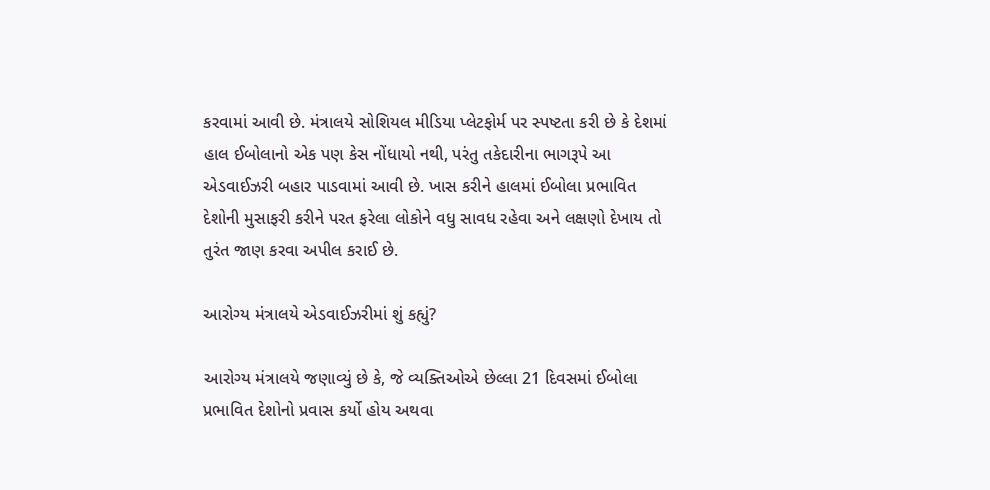કરવામાં આવી છે. મંત્રાલયે સોશિયલ મીડિયા પ્લેટફોર્મ પર સ્પષ્ટતા કરી છે કે દેશમાં હાલ ઈબોલાનો એક પણ કેસ નોંધાયો નથી, પરંતુ તકેદારીના ભાગરૂપે આ એડવાઈઝરી બહાર પાડવામાં આવી છે. ખાસ કરીને હાલમાં ઈબોલા પ્રભાવિત દેશોની મુસાફરી કરીને પરત ફરેલા લોકોને વધુ સાવધ રહેવા અને લક્ષણો દેખાય તો તુરંત જાણ કરવા અપીલ કરાઈ છે.

આરોગ્ય મંત્રાલયે એડવાઈઝરીમાં શું કહ્યું?

આરોગ્ય મંત્રાલયે જણાવ્યું છે કે, જે વ્યક્તિઓએ છેલ્લા 21 દિવસમાં ઈબોલા પ્રભાવિત દેશોનો પ્રવાસ કર્યો હોય અથવા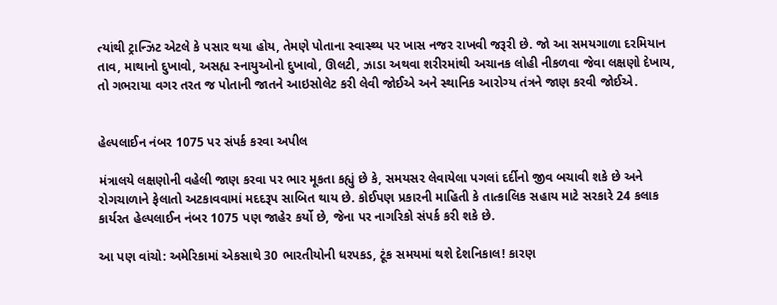ત્યાંથી ટ્રાન્ઝિટ એટલે કે પસાર થયા હોય, તેમણે પોતાના સ્વાસ્થ્ય પર ખાસ નજર રાખવી જરૂરી છે. જો આ સમયગાળા દરમિયાન તાવ, માથાનો દુખાવો, અસહ્ય સ્નાયુઓનો દુખાવો, ઊલટી, ઝાડા અથવા શરીરમાંથી અચાનક લોહી નીકળવા જેવા લક્ષણો દેખાય, તો ગભરાયા વગર તરત જ પોતાની જાતને આઇસોલેટ કરી લેવી જોઈએ અને સ્થાનિક આરોગ્ય તંત્રને જાણ કરવી જોઈએ.


હેલ્પલાઈન નંબર 1075 પર સંપર્ક કરવા અપીલ

મંત્રાલયે લક્ષણોની વહેલી જાણ કરવા પર ભાર મૂકતા કહ્યું છે કે, સમયસર લેવાયેલા પગલાં દર્દીનો જીવ બચાવી શકે છે અને રોગચાળાને ફેલાતો અટકાવવામાં મદદરૂપ સાબિત થાય છે. કોઈપણ પ્રકારની માહિતી કે તાત્કાલિક સહાય માટે સરકારે 24 કલાક કાર્યરત હેલ્પલાઈન નંબર 1075 પણ જાહેર કર્યો છે, જેના પર નાગરિકો સંપર્ક કરી શકે છે.

આ પણ વાંચો: અમેરિકામાં એકસાથે 30 ભારતીયોની ધરપકડ, ટૂંક સમયમાં થશે દેશનિકાલ! કારણ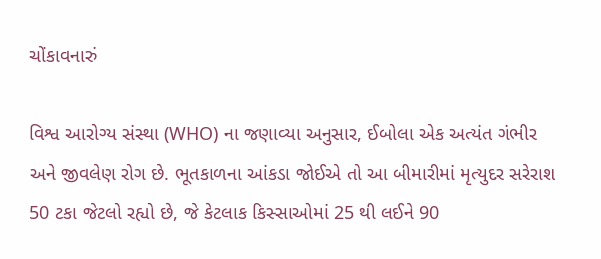ચોંકાવનારું

વિશ્વ આરોગ્ય સંસ્થા (WHO) ના જણાવ્યા અનુસાર, ઈબોલા એક અત્યંત ગંભીર અને જીવલેણ રોગ છે. ભૂતકાળના આંકડા જોઈએ તો આ બીમારીમાં મૃત્યુદર સરેરાશ 50 ટકા જેટલો રહ્યો છે, જે કેટલાક કિસ્સાઓમાં 25 થી લઈને 90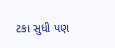ટકા સુધી પણ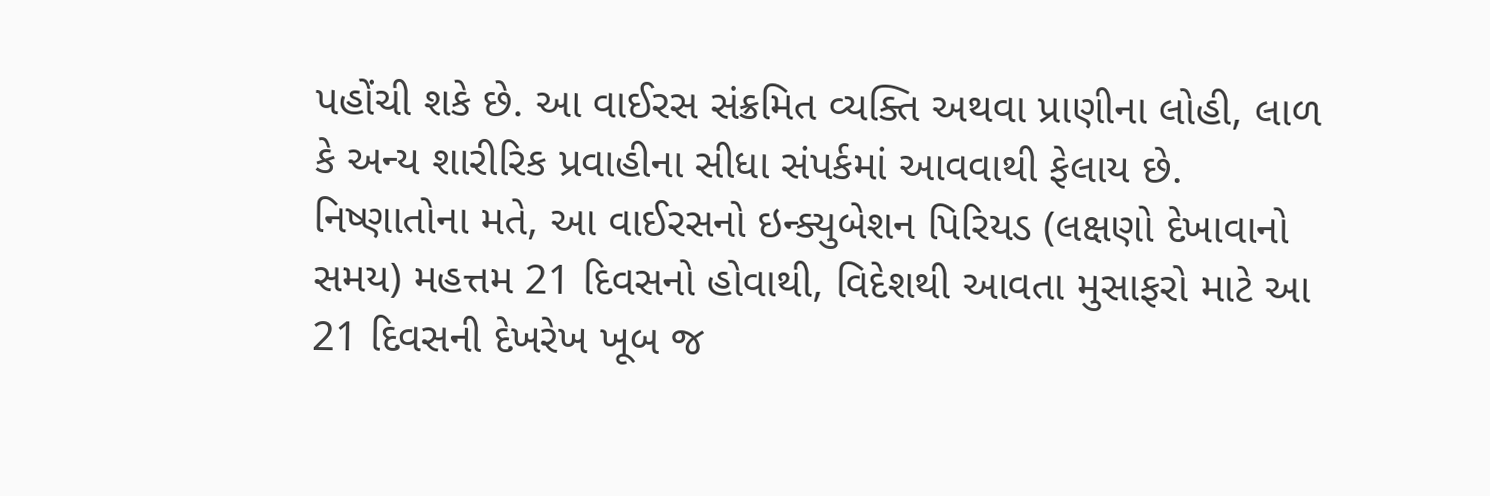પહોંચી શકે છે. આ વાઈરસ સંક્રમિત વ્યક્તિ અથવા પ્રાણીના લોહી, લાળ કે અન્ય શારીરિક પ્રવાહીના સીધા સંપર્કમાં આવવાથી ફેલાય છે. નિષ્ણાતોના મતે, આ વાઈરસનો ઇન્ક્યુબેશન પિરિયડ (લક્ષણો દેખાવાનો સમય) મહત્તમ 21 દિવસનો હોવાથી, વિદેશથી આવતા મુસાફરો માટે આ 21 દિવસની દેખરેખ ખૂબ જ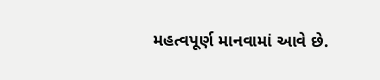મહત્વપૂર્ણ માનવામાં આવે છે.